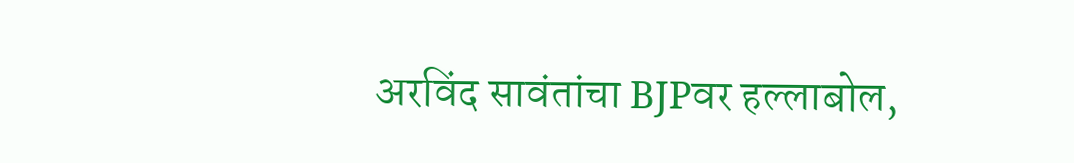अरविंद सावंतांचा BJPवर हल्लाबोल,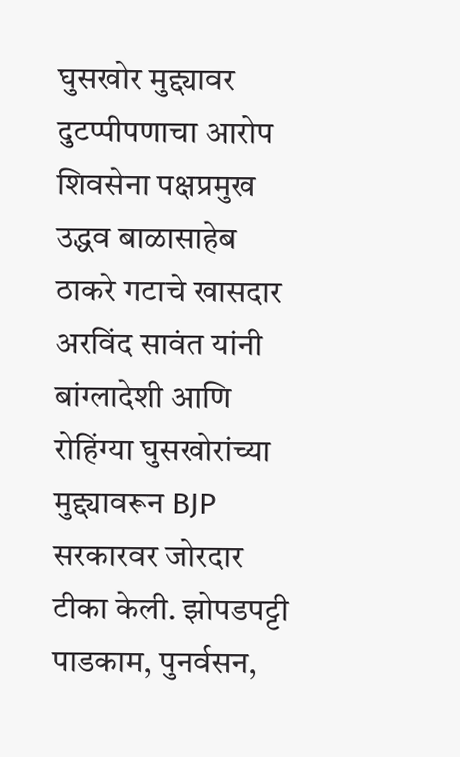घुसखोर मुद्द्यावर दुटप्पीपणाचा आरोप
शिवसेना पक्षप्रमुख उद्धव बाळासाहेब ठाकरे गटाचे खासदार अरविंद सावंत यांनी बांग्लादेशी आणि रोहिंग्या घुसखोरांच्या मुद्द्यावरून BJP सरकारवर जोरदार टीका केली. झोपडपट्टी पाडकाम, पुनर्वसन,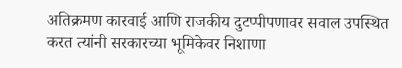अतिक्रमण कारवाई आणि राजकीय दुटप्पीपणावर सवाल उपस्थित करत त्यांनी सरकारच्या भूमिकेवर निशाणा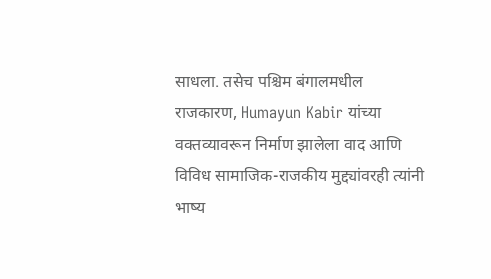साधला. तसेच पश्चिम बंगालमधील राजकारण, Humayun Kabir यांच्या वक्तव्यावरून निर्माण झालेला वाद आणि विविध सामाजिक-राजकीय मुद्द्यांवरही त्यांनी भाष्य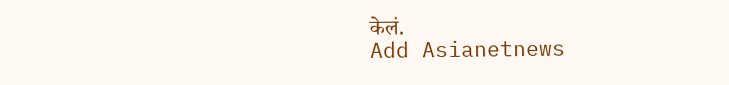केलं.
Add Asianetnews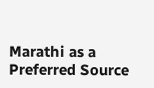Marathi as a Preferred Source